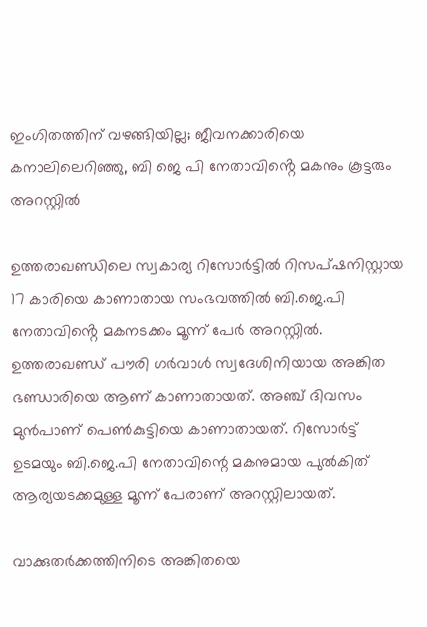ഇംഗിതത്തിന് വഴങ്ങിയില്ല; ജീവനക്കാരിയെ കനാലിലെറിഞ്ഞു, ബി ജെ പി നേതാവിൻ്റെ മകനും കൂട്ടരും അറസ്റ്റിൽ

ഉത്തരാഖണ്ഡിലെ സ്വകാര്യ റിസോര്‍ട്ടിൽ റിസപ്ഷനിസ്റ്റായ 17 കാരിയെ കാണാതായ സംഭവത്തില്‍ ബി.ജെ.പി നേതാവിൻ്റെ മകനടക്കം മൂന്ന് പേര്‍ അറസ്റ്റില്‍. ഉത്തരാഖണ്ഡ് പൗരി ഗര്‍വാള്‍ സ്വദേശിനിയായ അങ്കിത ഭണ്ഡാരിയെ ആണ് കാണാതായത്. അഞ്ച് ദിവസം മുൻപാണ് പെൺകുട്ടിയെ കാണാതായത്. റിസോര്‍ട്ട് ഉടമയും ബി.ജെ.പി നേതാവിന്റെ മകനുമായ പുല്‍കിത് ആര്യയടക്കമുള്ള മൂന്ന് പേരാണ് അറസ്റ്റിലായത്.

വാക്കുതര്‍ക്കത്തിനിടെ അങ്കിതയെ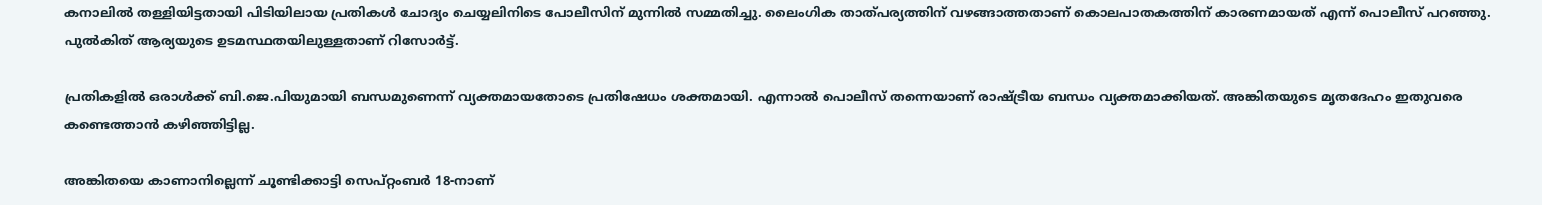കനാലില്‍ തള്ളിയിട്ടതായി പിടിയിലായ പ്രതികള്‍ ചോദ്യം ചെയ്യലിനിടെ പോലീസിന് മുന്നില്‍ സമ്മതിച്ചു. ലൈംഗിക താത്പര്യത്തിന് വഴങ്ങാത്തതാണ് കൊലപാതകത്തിന് കാരണമായത് എന്ന് പൊലീസ് പറഞ്ഞു. പുല്‍കിത് ആര്യയുടെ ഉടമസ്ഥതയിലുള്ളതാണ് റിസോര്‍ട്ട്.

പ്രതികളില്‍ ഒരാള്‍ക്ക് ബി.ജെ.പിയുമായി ബന്ധമുണെന്ന് വ്യക്തമായതോടെ പ്രതിഷേധം ശക്തമായി. എന്നാൽ പൊലീസ് തന്നെയാണ് രാഷ്ട്രീയ ബന്ധം വ്യക്തമാക്കിയത്. അങ്കിതയുടെ മൃതദേഹം ഇതുവരെ കണ്ടെത്താൻ കഴിഞ്ഞിട്ടില്ല.

അങ്കിതയെ കാണാനില്ലെന്ന് ചൂണ്ടിക്കാട്ടി സെപ്റ്റംബര്‍ 18-നാണ്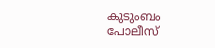കുടുംബം പോലീസ്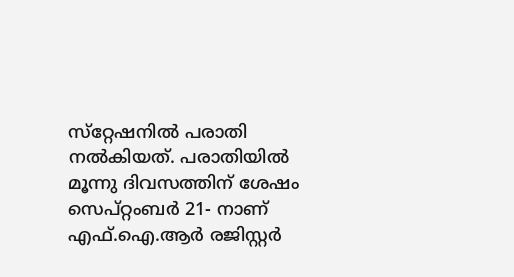സ്‌റ്റേഷനില്‍ പരാതി നല്‍കിയത്. പരാതിയില്‍ മൂന്നു ദിവസത്തിന് ശേഷം സെപ്റ്റംബര്‍ 21- നാണ് എഫ്.ഐ.ആര്‍ രജിസ്റ്റര്‍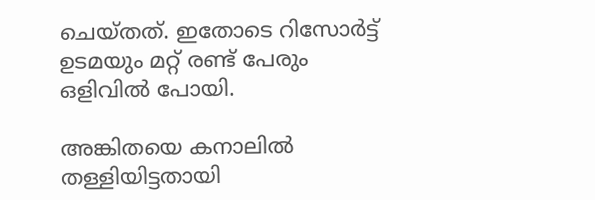ചെയ്തത്. ഇതോടെ റിസോര്‍ട്ട് ഉടമയും മറ്റ് രണ്ട് പേരും ഒളിവില്‍ പോയി.

അങ്കിതയെ കനാലില്‍ തള്ളിയിട്ടതായി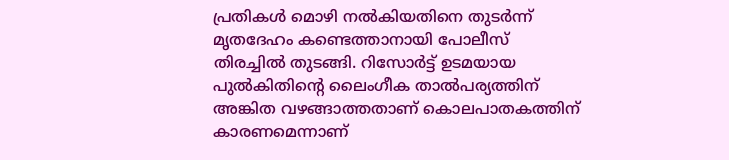പ്രതികള്‍ മൊഴി നല്‍കിയതിനെ തുടര്‍ന്ന് മൃതദേഹം കണ്ടെത്താനായി പോലീസ് തിരച്ചിൽ തുടങ്ങി. റിസോര്‍ട്ട് ഉടമയായ പുല്‍കിതിന്റെ ലൈംഗീക താല്‍പര്യത്തിന് അങ്കിത വഴങ്ങാത്തതാണ് കൊലപാതകത്തിന് കാരണമെന്നാണ്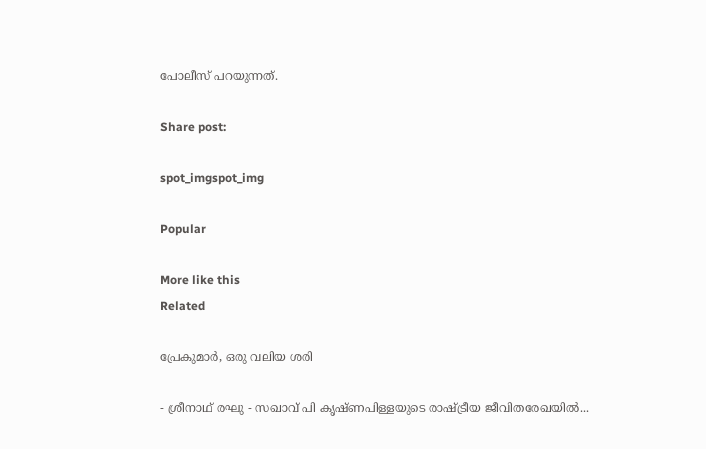പോലീസ് പറയുന്നത്.

Share post:

spot_imgspot_img

Popular

More like this
Related

പ്രേകുമാർ, ഒരു വലിയ ശരി

- ശ്രീനാഥ് രഘു - സഖാവ് പി കൃഷ്ണപിള്ളയുടെ രാഷ്ട്രീയ ജീവിതരേഖയിൽ...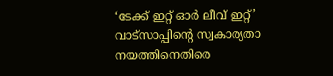‘ടേക്ക് ഇറ്റ് ഓർ ലീവ് ഇറ്റ്’ വാട്സാപ്പിന്റെ സ്വകാര്യതാ നയത്തിനെതിരെ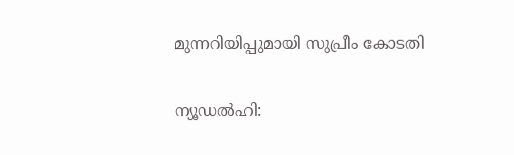മുന്നറിയിപ്പുമായി സുപ്രീം കോടതി

ന്യൂഡൽഹി: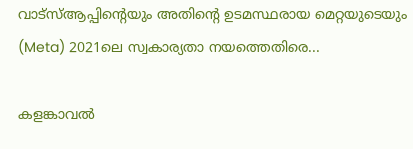വാട്‌സ്ആപ്പിന്റെയും അതിന്റെ ഉടമസ്ഥരായ മെറ്റയുടെയും (Meta) 2021ലെ സ്വകാര്യതാ നയത്തെതിരെ...

കളങ്കാവൽ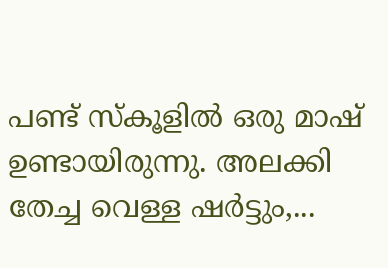പണ്ട് സ്കൂളിൽ ഒരു മാഷ് ഉണ്ടായിരുന്നു. അലക്കി തേച്ച വെള്ള ഷർട്ടും,...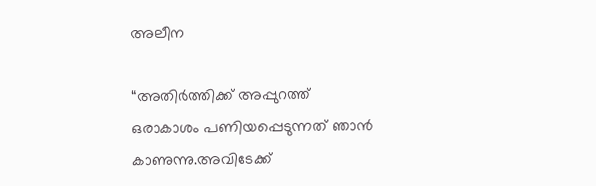അലീന

“അതിര്‍ത്തിക്ക് അപ്പുറത്ത് ഒരാകാശം പണിയപ്പെടുന്നത് ഞാന്‍ കാണുന്നു.അവിടേക്ക്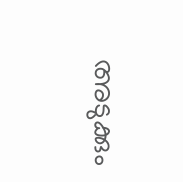അടുക്കും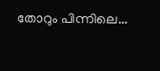തോറും പിന്നിലെ...